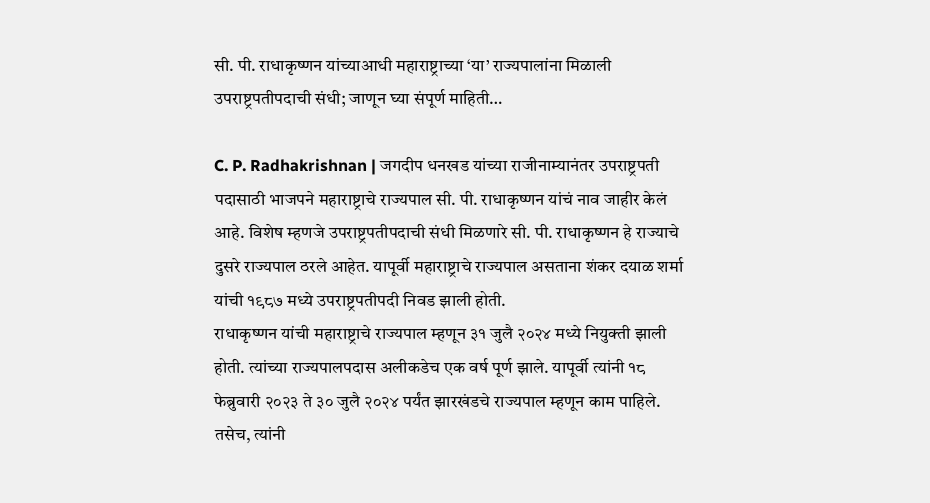सी. पी. राधाकृष्णन यांच्याआधी महाराष्ट्राच्या ‘या’ राज्यपालांना मिळाली उपराष्ट्रपतीपदाची संधी; जाणून घ्या संपूर्ण माहिती…

C. P. Radhakrishnan | जगदीप धनखड यांच्या राजीनाम्यानंतर उपराष्ट्रपती पदासाठी भाजपने महाराष्ट्राचे राज्यपाल सी. पी. राधाकृष्णन यांचं नाव जाहीर केलं आहे. विशेष म्हणजे उपराष्ट्रपतीपदाची संधी मिळणारे सी. पी. राधाकृष्णन हे राज्याचे दुसरे राज्यपाल ठरले आहेत. यापूर्वी महाराष्ट्राचे राज्यपाल असताना शंकर दयाळ शर्मा यांची १९८७ मध्ये उपराष्ट्रपतीपदी निवड झाली होती.
राधाकृष्णन यांची महाराष्ट्राचे राज्यपाल म्हणून ३१ जुलै २०२४ मध्ये नियुक्ती झाली होती. त्यांच्या राज्यपालपदास अलीकडेच एक वर्ष पूर्ण झाले. यापूर्वी त्यांनी १८ फेब्रुवारी २०२३ ते ३० जुलै २०२४ पर्यंत झारखंडचे राज्यपाल म्हणून काम पाहिले. तसेच, त्यांनी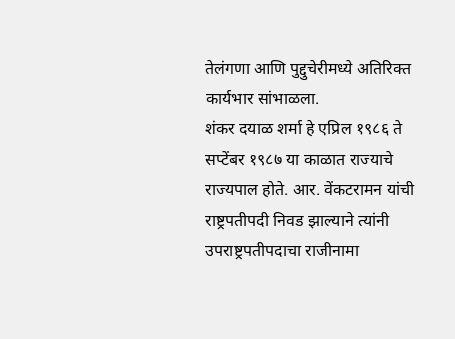तेलंगणा आणि पुद्दुचेरीमध्ये अतिरिक्त कार्यभार सांभाळला.
शंकर दयाळ शर्मा हे एप्रिल १९८६ ते सप्टेंबर १९८७ या काळात राज्याचे राज्यपाल होते. आर. वेंकटरामन यांची राष्ट्रपतीपदी निवड झाल्याने त्यांनी उपराष्ट्रपतीपदाचा राजीनामा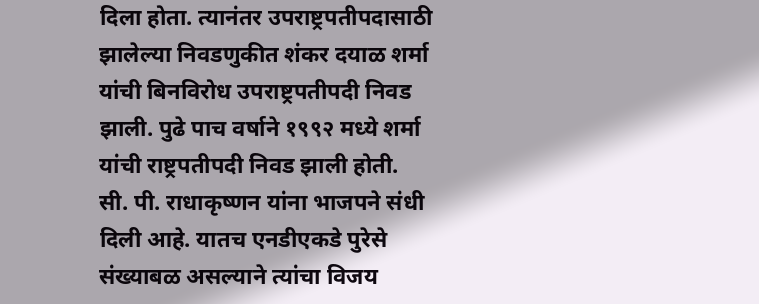दिला होता. त्यानंतर उपराष्ट्रपतीपदासाठी झालेल्या निवडणुकीत शंकर दयाळ शर्मा यांची बिनविरोध उपराष्ट्रपतीपदी निवड झाली. पुढे पाच वर्षाने १९९२ मध्ये शर्मा यांची राष्ट्रपतीपदी निवड झाली होती.
सी. पी. राधाकृष्णन यांना भाजपने संधी दिली आहे. यातच एनडीएकडे पुरेसे संख्याबळ असल्याने त्यांचा विजय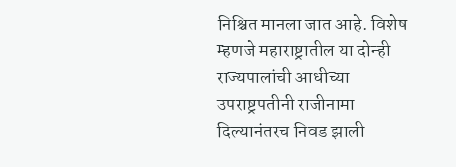निश्चित मानला जात आहे. विशेष म्हणजे महाराष्ट्रातील या दोन्ही राज्यपालांची आधीच्या उपराष्ट्रपतीनी राजीनामा दिल्यानंतरच निवड झाली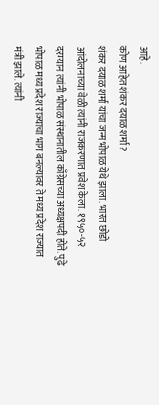आहे.
कोण आहेत शंकर दयाळ शर्मा?
शंकर दयाळ शर्मा यांचा जन्म भोपाळ येथे झाला. भारत छोडो आंदोलनाच्या वेळी त्यांनी राजकरणात प्रवेश केला. १९५०-५२ दरम्यान त्यांनी भोपाळ संस्थानातील काँग्रेसच्या अध्यक्षपदी होते. पुढे भोपाळ मध्य प्रदेश राज्याचा भाग बनल्यावर ते मध्य प्रदेश राज्यात मंत्री झाले. त्यांनी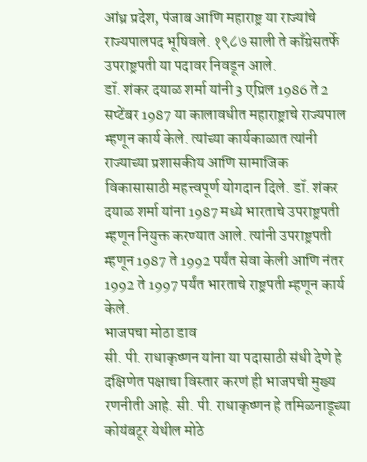आंध्र प्रदेश, पंजाब आणि महाराष्ट्र या राज्यांचे राज्यपालपद भूषिवले. १९८७ साली ते काँग्रेसतर्फे उपराष्ट्रपती या पदावर निवडून आले.
डॉ. शंकर दयाळ शर्मा यांनी 3 एप्रिल 1986 ते 2 सप्टेंबर 1987 या कालावधीत महाराष्ट्राचे राज्यपाल म्हणून कार्य केले. त्यांच्या कार्यकाळात त्यांनी राज्याच्या प्रशासकीय आणि सामाजिक विकासासाठी महत्त्वपूर्ण योगदान दिले. डॉ. शंकर दयाळ शर्मा यांना 1987 मध्ये भारताचे उपराष्ट्रपती म्हणून नियुक्त करण्यात आले. त्यांनी उपराष्ट्रपती म्हणून 1987 ते 1992 पर्यंत सेवा केली आणि नंतर 1992 ते 1997 पर्यंत भारताचे राष्ट्रपती म्हणून कार्य केले.
भाजपचा मोठा डाव
सी. पी. राधाकृष्णन यांना या पदासाठी संधी देणे हे दक्षिणेत पक्षाचा विस्तार करणं ही भाजपची मुख्य रणनीती आहे. सी. पी. राधाकृष्णन हे तमिळनाडूच्या कोयंबटूर येथील मोठे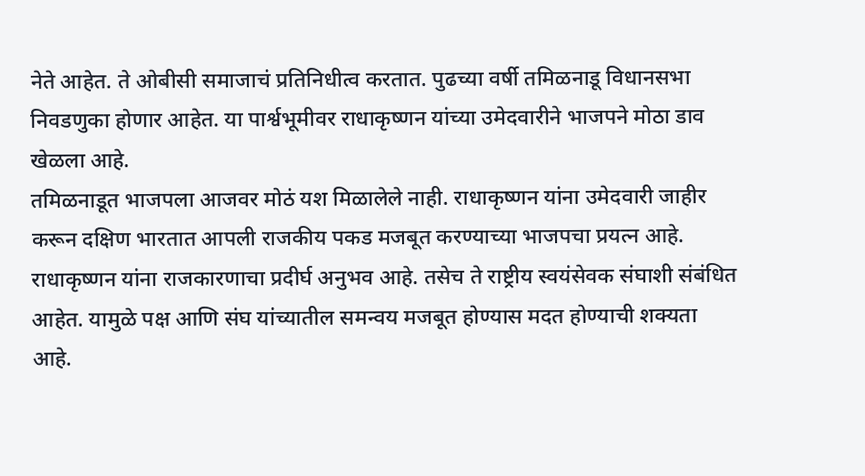नेते आहेत. ते ओबीसी समाजाचं प्रतिनिधीत्व करतात. पुढच्या वर्षी तमिळनाडू विधानसभा निवडणुका होणार आहेत. या पार्श्वभूमीवर राधाकृष्णन यांच्या उमेदवारीने भाजपने मोठा डाव खेळला आहे.
तमिळनाडूत भाजपला आजवर मोठं यश मिळालेले नाही. राधाकृष्णन यांना उमेदवारी जाहीर करून दक्षिण भारतात आपली राजकीय पकड मजबूत करण्याच्या भाजपचा प्रयत्न आहे. राधाकृष्णन यांना राजकारणाचा प्रदीर्घ अनुभव आहे. तसेच ते राष्ट्रीय स्वयंसेवक संघाशी संबंधित आहेत. यामुळे पक्ष आणि संघ यांच्यातील समन्वय मजबूत होण्यास मदत होण्याची शक्यता आहे.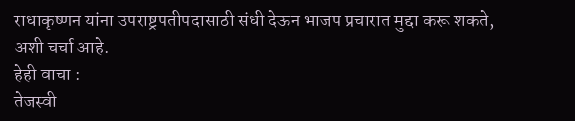राधाकृष्णन यांना उपराष्ट्रपतीपदासाठी संधी देऊन भाजप प्रचारात मुद्दा करू शकते, अशी चर्चा आहे.
हेही वाचा :
तेजस्वी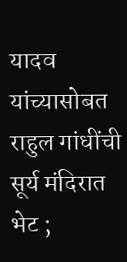यादव यांच्यासोबत राहुल गांधींची सूर्य मंदिरात भेट ;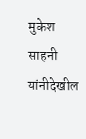मुकेश साहनी यांनीदेखील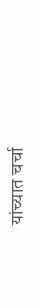यांच्यात चर्चा